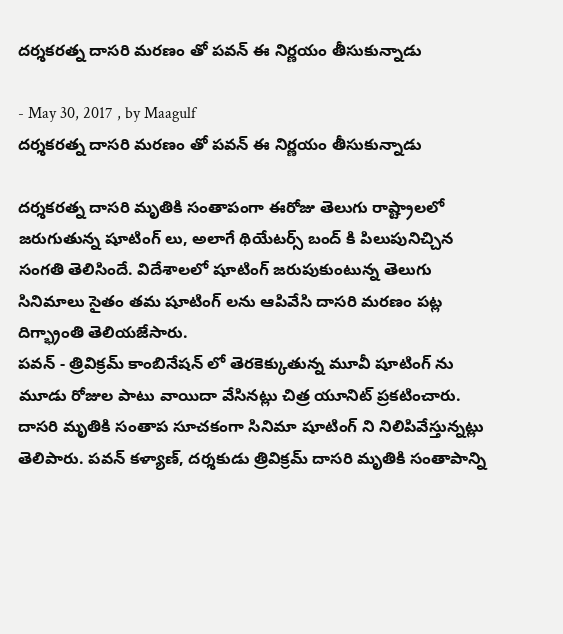దర్శకరత్న దాసరి మరణం తో పవన్ ఈ నిర్ణయం తీసుకున్నాడు

- May 30, 2017 , by Maagulf
దర్శకరత్న దాసరి మరణం తో పవన్ ఈ నిర్ణయం తీసుకున్నాడు

దర్శకరత్న దాసరి మృతికి సంతాపంగా ఈరోజు తెలుగు రాష్ట్రాలలో జరుగుతున్న షూటింగ్ లు, అలాగే థియేటర్స్ బంద్ కి పిలుపునిచ్చిన సంగతి తెలిసిందే. విదేశాలలో షూటింగ్ జరుపుకుంటున్న తెలుగు సినిమాలు సైతం తమ షూటింగ్ లను ఆపివేసి దాసరి మరణం పట్ల దిగ్భ్రాంతి తెలియజేసారు.
పవన్ - త్రివిక్రమ్ కాంబినేషన్ లో తెరకెక్కుతున్న మూవీ షూటింగ్ ను మూడు రోజుల పాటు వాయిదా వేసినట్లు చిత్ర యూనిట్ ప్రకటించారు. దాసరి మృతికి సంతాప సూచకంగా సినిమా షూటింగ్ ని నిలిపివేస్తున్నట్లు తెలిపారు. పవన్ కళ్యాణ్‌, దర్శకుడు త్రివిక్రమ్ దాసరి మృతికి సంతాపాన్ని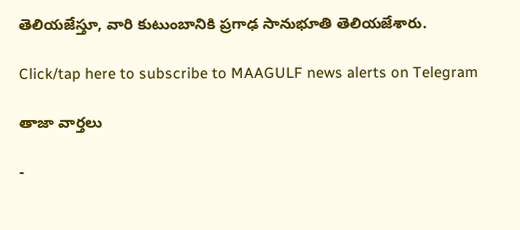తెలియజేస్తూ, వారి కుటుంబానికి ప్రగాఢ సానుభూతి తెలియజేశారు.

Click/tap here to subscribe to MAAGULF news alerts on Telegram

తాజా వార్తలు

-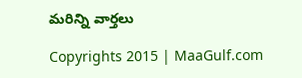మరిన్ని వార్తలు

Copyrights 2015 | MaaGulf.com